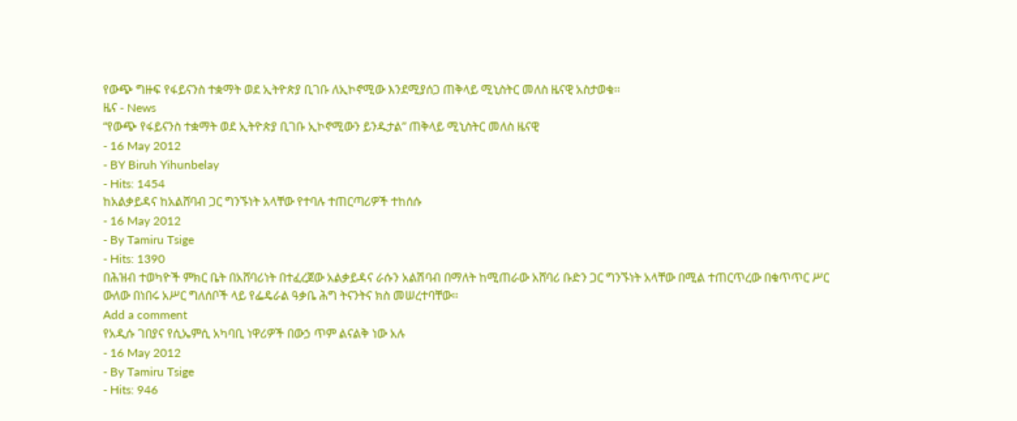የውጭ ግዙፍ የፋይናንስ ተቋማት ወደ ኢትዮጵያ ቢገቡ ለኢኮኖሚው እንደሚያሰጋ ጠቅላይ ሚኒስትር መለስ ዜናዊ አስታወቁ፡፡
ዜና - News
“የውጭ የፋይናንስ ተቋማት ወደ ኢትዮጵያ ቢገቡ ኢኮኖሚውን ይንዱታል” ጠቅላይ ሚኒስትር መለስ ዜናዊ
- 16 May 2012
- BY Biruh Yihunbelay
- Hits: 1454
ከአልቃይዳና ከአልሸባብ ጋር ግንኙነት አላቸው የተባሉ ተጠርጣሪዎች ተከሰሱ
- 16 May 2012
- By Tamiru Tsige
- Hits: 1390
በሕዝብ ተወካዮች ምክር ቤት በአሸባሪነት በተፈረጀው አልቃይዳና ራሱን አልሽባብ በማለት ከሚጠራው አሸባሪ ቡድን ጋር ግንኙነት አላቸው በሚል ተጠርጥረው በቁጥጥር ሥር ውለው በነበሩ አሥር ግለሰቦች ላይ የፌዴራል ዓቃቤ ሕግ ትናንትና ክስ መሠረተባቸው፡፡
Add a comment
የአዲሱ ገበያና የሲኤምሲ አካባቢ ነዋሪዎች በውኃ ጥም ልናልቅ ነው አሉ
- 16 May 2012
- By Tamiru Tsige
- Hits: 946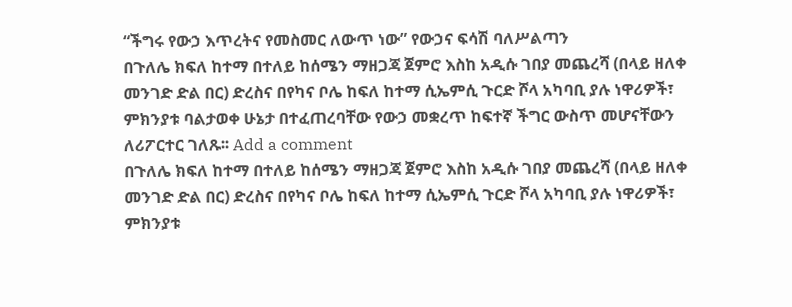“ችግሩ የውኃ እጥረትና የመስመር ለውጥ ነው” የውኃና ፍሳሽ ባለሥልጣን
በጉለሌ ክፍለ ከተማ በተለይ ከሰሜን ማዘጋጃ ጀምሮ እስከ አዲሱ ገበያ መጨረሻ (በላይ ዘለቀ መንገድ ድል በር) ድረስና በየካና ቦሌ ከፍለ ከተማ ሲኤምሲ ጉርድ ሾላ አካባቢ ያሉ ነዋሪዎች፣ ምክንያቱ ባልታወቀ ሁኔታ በተፈጠረባቸው የውኃ መቋረጥ ከፍተኛ ችግር ውስጥ መሆናቸውን ለሪፖርተር ገለጹ፡፡ Add a comment
በጉለሌ ክፍለ ከተማ በተለይ ከሰሜን ማዘጋጃ ጀምሮ እስከ አዲሱ ገበያ መጨረሻ (በላይ ዘለቀ መንገድ ድል በር) ድረስና በየካና ቦሌ ከፍለ ከተማ ሲኤምሲ ጉርድ ሾላ አካባቢ ያሉ ነዋሪዎች፣ ምክንያቱ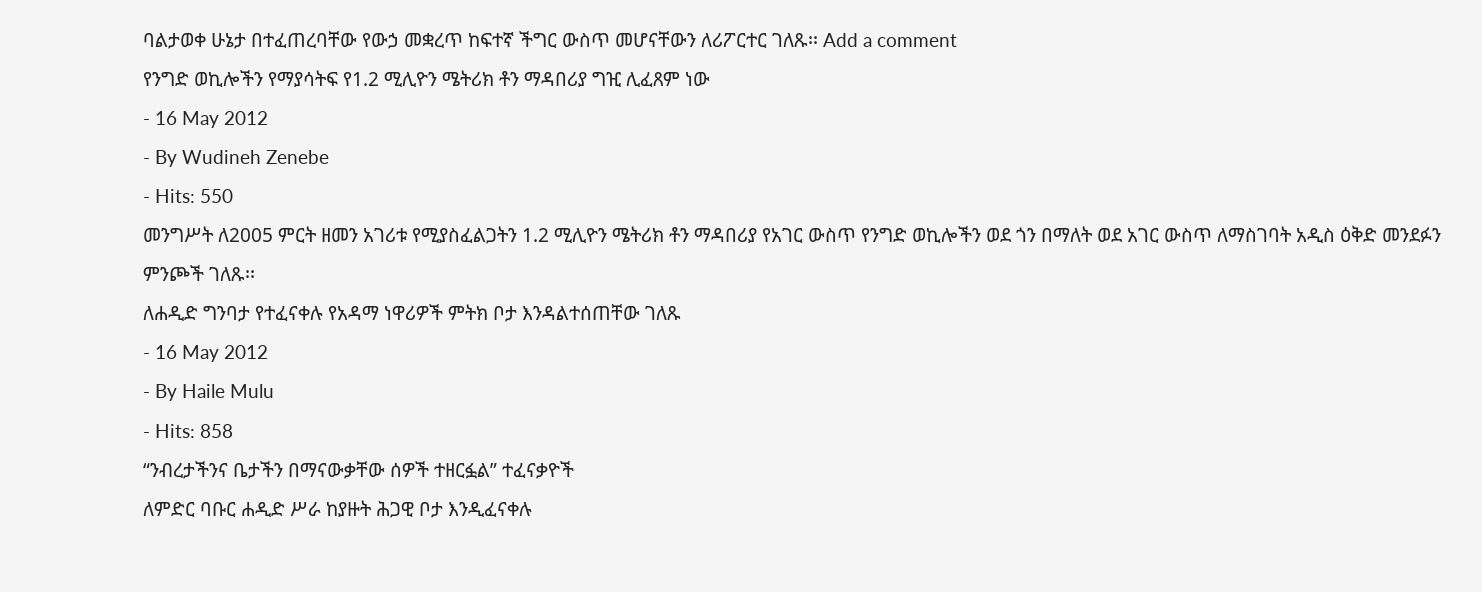ባልታወቀ ሁኔታ በተፈጠረባቸው የውኃ መቋረጥ ከፍተኛ ችግር ውስጥ መሆናቸውን ለሪፖርተር ገለጹ፡፡ Add a comment
የንግድ ወኪሎችን የማያሳትፍ የ1.2 ሚሊዮን ሜትሪክ ቶን ማዳበሪያ ግዢ ሊፈጸም ነው
- 16 May 2012
- By Wudineh Zenebe
- Hits: 550
መንግሥት ለ2005 ምርት ዘመን አገሪቱ የሚያስፈልጋትን 1.2 ሚሊዮን ሜትሪክ ቶን ማዳበሪያ የአገር ውስጥ የንግድ ወኪሎችን ወደ ጎን በማለት ወደ አገር ውስጥ ለማስገባት አዲስ ዕቅድ መንደፉን ምንጮች ገለጹ፡፡
ለሐዲድ ግንባታ የተፈናቀሉ የአዳማ ነዋሪዎች ምትክ ቦታ እንዳልተሰጠቸው ገለጹ
- 16 May 2012
- By Haile Mulu
- Hits: 858
“ንብረታችንና ቤታችን በማናውቃቸው ሰዎች ተዘርፏል” ተፈናቃዮች
ለምድር ባቡር ሐዲድ ሥራ ከያዙት ሕጋዊ ቦታ እንዲፈናቀሉ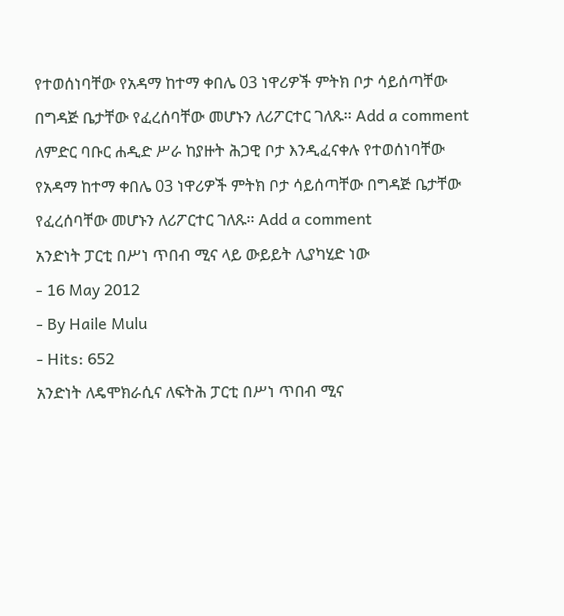የተወሰነባቸው የአዳማ ከተማ ቀበሌ 03 ነዋሪዎች ምትክ ቦታ ሳይሰጣቸው በግዳጅ ቤታቸው የፈረሰባቸው መሆኑን ለሪፖርተር ገለጹ፡፡ Add a comment
ለምድር ባቡር ሐዲድ ሥራ ከያዙት ሕጋዊ ቦታ እንዲፈናቀሉ የተወሰነባቸው የአዳማ ከተማ ቀበሌ 03 ነዋሪዎች ምትክ ቦታ ሳይሰጣቸው በግዳጅ ቤታቸው የፈረሰባቸው መሆኑን ለሪፖርተር ገለጹ፡፡ Add a comment
አንድነት ፓርቲ በሥነ ጥበብ ሚና ላይ ውይይት ሊያካሂድ ነው
- 16 May 2012
- By Haile Mulu
- Hits: 652
አንድነት ለዴሞክራሲና ለፍትሕ ፓርቲ በሥነ ጥበብ ሚና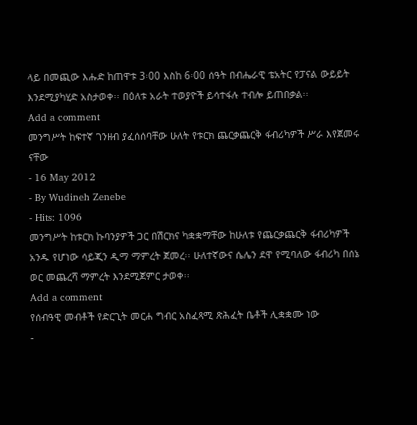ላይ በመጪው እሑድ ከጠዋቱ 3፡00 እስከ 6፡00 ሰዓት በብሔራዊ ቴአትር የፓናል ውይይት እንደሚያካሂድ አስታወቀ፡፡ በዕለቱ አራት ተወያዮች ይሳተፋሉ ተብሎ ይጠበቃል፡፡
Add a comment
መንግሥት ከፍተኛ ገንዘብ ያፈሰሰባቸው ሁለት የቱርክ ጨርቃጨርቅ ፋብሪካዎች ሥራ እየጀመሩ ናቸው
- 16 May 2012
- By Wudineh Zenebe
- Hits: 1096
መንግሥት ከቱርክ ኩባንያዎች ጋር በሽርክና ካቋቋማቸው ከሁለቱ የጨርቃጨርቅ ፋብሪካዎች አንዱ የሆነው ሳይጂን ዲማ ማምረት ጀመረ፡፡ ሁለተኛውና ሴሌን ደዋ የሚባለው ፋብሪካ በሰኔ ወር መጨረሻ ማምረት እንደሚጀምር ታወቀ፡፡
Add a comment
የሰብዓዊ መብቶች የድርጊት መርሐ ግብር አስፈጻሚ ጽሕፈት ቤቶች ሊቋቋሙ ነው
-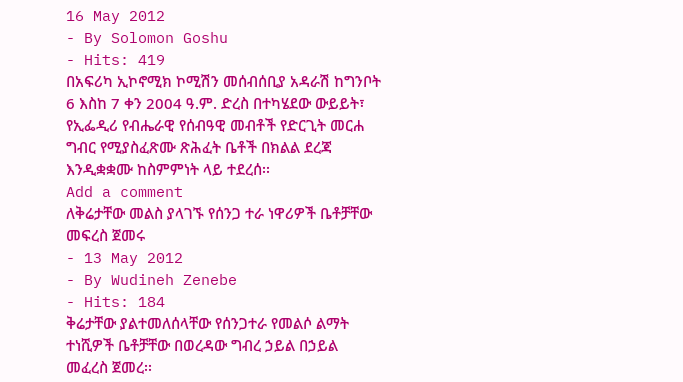16 May 2012
- By Solomon Goshu
- Hits: 419
በአፍሪካ ኢኮኖሚክ ኮሚሽን መሰብሰቢያ አዳራሽ ከግንቦት 6 እስከ 7 ቀን 2004 ዓ.ም. ድረስ በተካሄደው ውይይት፣ የኢፌዲሪ የብሔራዊ የሰብዓዊ መብቶች የድርጊት መርሐ ግብር የሚያስፈጽሙ ጽሕፈት ቤቶች በክልል ደረጃ እንዲቋቋሙ ከስምምነት ላይ ተደረሰ፡፡
Add a comment
ለቅሬታቸው መልስ ያላገኙ የሰንጋ ተራ ነዋሪዎች ቤቶቻቸው መፍረስ ጀመሩ
- 13 May 2012
- By Wudineh Zenebe
- Hits: 184
ቅሬታቸው ያልተመለሰላቸው የሰንጋተራ የመልሶ ልማት ተነሺዎች ቤቶቻቸው በወረዳው ግብረ ኃይል በኃይል መፈረስ ጀመረ፡፡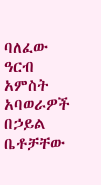ባለፈው ዓርብ አምስት አባወራዎች በኃይል ቤቶቻቸው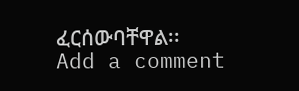ፈርሰውባቸዋል፡፡
Add a comment